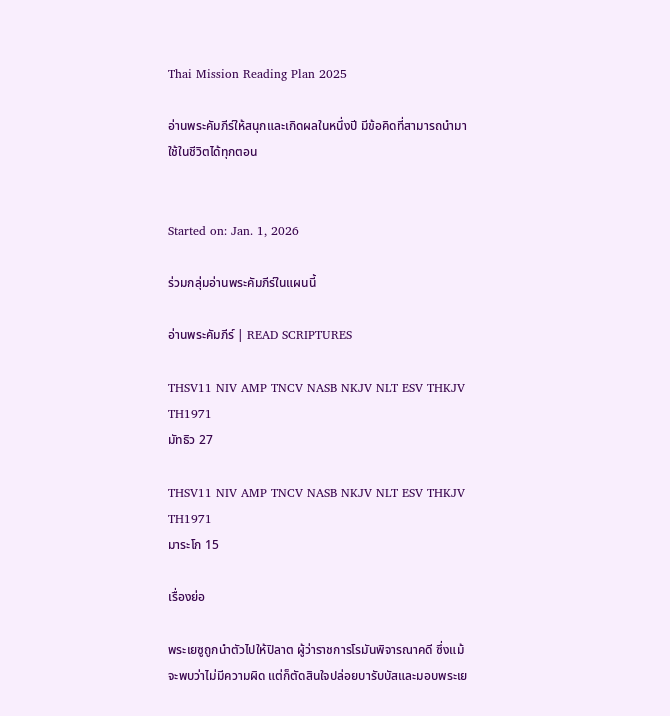Thai Mission Reading Plan 2025

อ่านพระคัมภีร์ให้สนุกและเกิดผลในหนึ่งปี มีข้อคิดที่สามารถนำมาใช้ในชีวิตได้ทุกตอน


Started on: Jan. 1, 2026

ร่วมกลุ่มอ่านพระคัมภีร์ในแผนนี้

อ่านพระคัมภีร์ | READ SCRIPTURES

THSV11 NIV AMP TNCV NASB NKJV NLT ESV THKJV TH1971
มัทธิว 27

THSV11 NIV AMP TNCV NASB NKJV NLT ESV THKJV TH1971
มาระโก 15

เรื่องย่อ

พระเยซูถูกนำตัวไปให้ปิลาต ผู้ว่าราชการโรมันพิจารณาคดี ซึ่งแม้จะพบว่าไม่มีความผิด แต่ก็ตัดสินใจปล่อยบารับบัสและมอบพระเย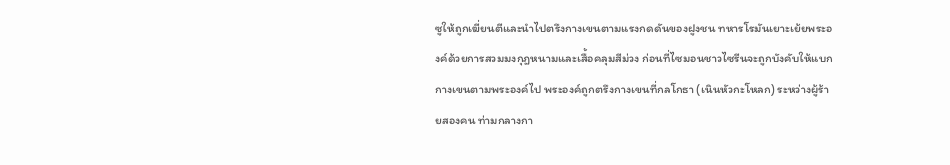ซูให้ถูกเฆี่ยนตีและนำไปตรึงกางเขนตามแรงกดดันของฝูงชน ทหารโรมันเยาะเย้ยพระองค์ด้วยการสวมมงกุฎหนามและเสื้อคลุมสีม่วง ก่อนที่ไซมอนชาวไซรีนจะถูกบังคับให้แบกกางเขนตามพระองค์ไป พระองค์ถูกตรึงกางเขนที่กลโกธา (เนินหัวกะโหลก) ระหว่างผู้ร้ายสองคน ท่ามกลางกา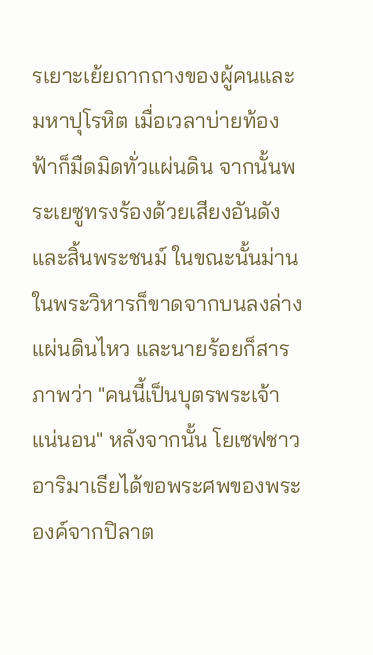รเยาะเย้ยถากถางของผู้คนและมหาปุโรหิต เมื่อเวลาบ่ายท้องฟ้าก็มืดมิดทั่วแผ่นดิน จากนั้นพระเยซูทรงร้องด้วยเสียงอันดังและสิ้นพระชนม์ ในขณะนั้นม่านในพระวิหารก็ขาดจากบนลงล่าง แผ่นดินไหว และนายร้อยก็สารภาพว่า "คนนี้เป็นบุตรพระเจ้าแน่นอน" หลังจากนั้น โยเซฟชาวอาริมาเธียได้ขอพระศพของพระองค์จากปิลาต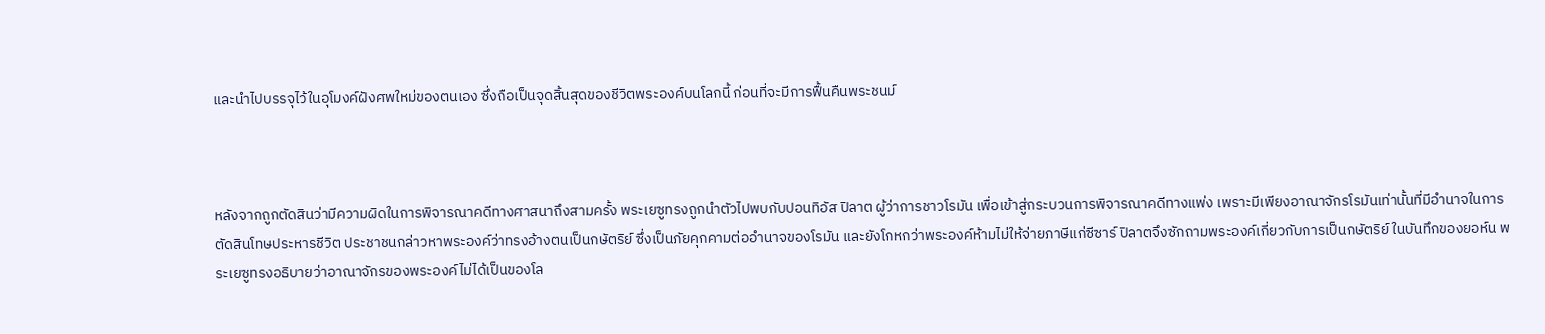และนำไปบรรจุไว้ในอุโมงค์ฝังศพใหม่ของตนเอง ซึ่งถือเป็นจุดสิ้นสุดของชีวิตพระองค์บนโลกนี้ ก่อนที่จะมีการฟื้นคืนพระชนม์



หลังจากถูกตัดสินว่ามีความผิดในการพิจารณาคดีทางศาสนาถึงสามครั้ง พระเยซูทรงถูกนำตัวไปพบกับปอนทิอัส ปิลาต ผู้ว่าการชาวโรมัน เพื่อเข้าสู่กระบวนการพิจารณาคดีทางแพ่ง เพราะมีเพียงอาณาจักรโรมันเท่านั้นที่มีอำนาจในการตัดสินโทษประหารชีวิต ประชาชนกล่าวหาพระองค์ว่าทรงอ้างตนเป็นกษัตริย์ ซึ่งเป็นภัยคุกคามต่ออำนาจของโรมัน และยังโกหกว่าพระองค์ห้ามไม่ให้จ่ายภาษีแก่ซีซาร์ ปิลาตจึงซักถามพระองค์เกี่ยวกับการเป็นกษัตริย์ ในบันทึกของยอห์น พระเยซูทรงอธิบายว่าอาณาจักรของพระองค์ไม่ได้เป็นของโล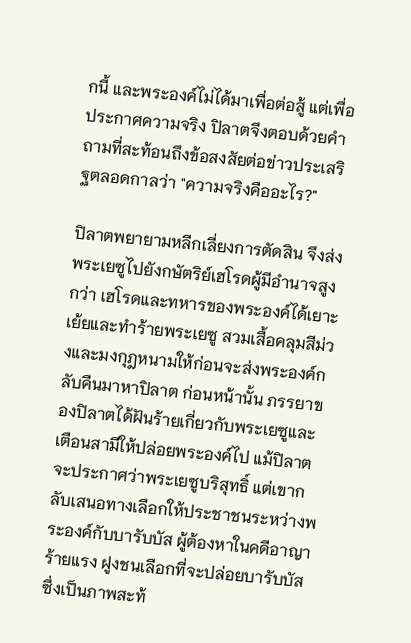กนี้ และพระองค์ไม่ได้มาเพื่อต่อสู้ แต่เพื่อประกาศความจริง ปิลาตจึงตอบด้วยคำถามที่สะท้อนถึงข้อสงสัยต่อข่าวประเสริฐตลอดกาลว่า "ความจริงคืออะไร?"

ปิลาตพยายามหลีกเลี่ยงการตัดสิน จึงส่งพระเยซูไปยังกษัตริย์เฮโรดผู้มีอำนาจสูงกว่า เฮโรดและทหารของพระองค์ได้เยาะเย้ยและทำร้ายพระเยซู สวมเสื้อคลุมสีม่วงและมงกุฎหนามให้ก่อนจะส่งพระองค์กลับคืนมาหาปิลาต ก่อนหน้านั้น ภรรยาของปิลาตได้ฝันร้ายเกี่ยวกับพระเยซูและเตือนสามีให้ปล่อยพระองค์ไป แม้ปิลาตจะประกาศว่าพระเยซูบริสุทธิ์ แต่เขากลับเสนอทางเลือกให้ประชาชนระหว่างพระองค์กับบารับบัส ผู้ต้องหาในคดีอาญาร้ายแรง ฝูงชนเลือกที่จะปล่อยบารับบัส ซึ่งเป็นภาพสะท้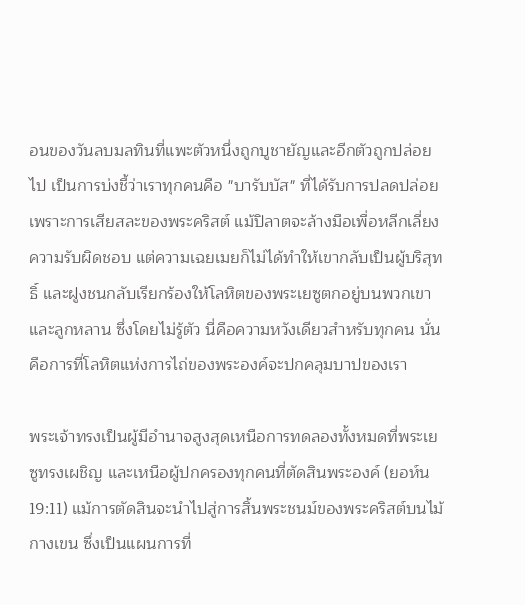อนของวันลบมลทินที่แพะตัวหนึ่งถูกบูชายัญและอีกตัวถูกปล่อยไป เป็นการบ่งชี้ว่าเราทุกคนคือ "บารับบัส" ที่ได้รับการปลดปล่อยเพราะการเสียสละของพระคริสต์ แม้ปิลาตจะล้างมือเพื่อหลีกเลี่ยงความรับผิดชอบ แต่ความเฉยเมยก็ไม่ได้ทำให้เขากลับเป็นผู้บริสุทธิ์ และฝูงชนกลับเรียกร้องให้โลหิตของพระเยซูตกอยู่บนพวกเขาและลูกหลาน ซึ่งโดยไม่รู้ตัว นี่คือความหวังเดียวสำหรับทุกคน นั่นคือการที่โลหิตแห่งการไถ่ของพระองค์จะปกคลุมบาปของเรา

พระเจ้าทรงเป็นผู้มีอำนาจสูงสุดเหนือการทดลองทั้งหมดที่พระเยซูทรงเผชิญ และเหนือผู้ปกครองทุกคนที่ตัดสินพระองค์ (ยอห์น 19:11) แม้การตัดสินจะนำไปสู่การสิ้นพระชนม์ของพระคริสต์บนไม้กางเขน ซึ่งเป็นแผนการที่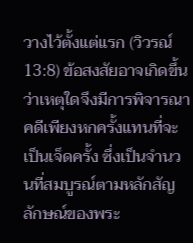วางไว้ตั้งแต่แรก (วิวรณ์ 13:8) ข้อสงสัยอาจเกิดขึ้นว่าเหตุใดจึงมีการพิจารณาคดีเพียงหกครั้งแทนที่จะเป็นเจ็ดครั้ง ซึ่งเป็นจำนวนที่สมบูรณ์ตามหลักสัญลักษณ์ของพระ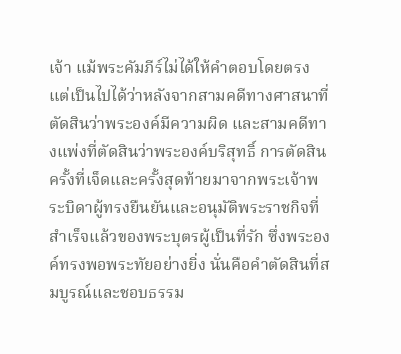เจ้า แม้พระคัมภีร์ไม่ได้ให้คำตอบโดยตรง แต่เป็นไปได้ว่าหลังจากสามคดีทางศาสนาที่ตัดสินว่าพระองค์มีความผิด และสามคดีทางแพ่งที่ตัดสินว่าพระองค์บริสุทธิ์ การตัดสินครั้งที่เจ็ดและครั้งสุดท้ายมาจากพระเจ้าพระบิดาผู้ทรงยืนยันและอนุมัติพระราชกิจที่สำเร็จแล้วของพระบุตรผู้เป็นที่รัก ซึ่งพระองค์ทรงพอพระทัยอย่างยิ่ง นั่นคือคำตัดสินที่สมบูรณ์และชอบธรรม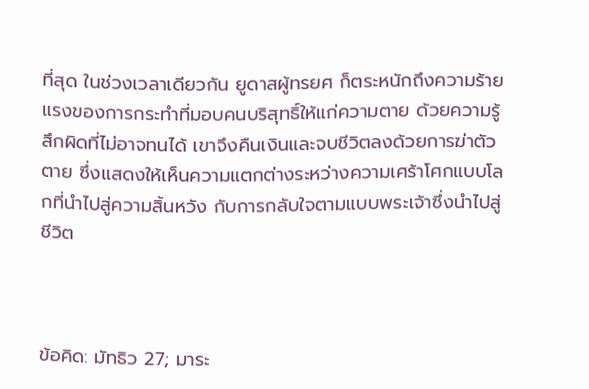ที่สุด ในช่วงเวลาเดียวกัน ยูดาสผู้ทรยศ ก็ตระหนักถึงความร้ายแรงของการกระทำที่มอบคนบริสุทธิ์ให้แก่ความตาย ด้วยความรู้สึกผิดที่ไม่อาจทนได้ เขาจึงคืนเงินและจบชีวิตลงด้วยการฆ่าตัวตาย ซึ่งแสดงให้เห็นความแตกต่างระหว่างความเศร้าโศกแบบโลกที่นำไปสู่ความสิ้นหวัง กับการกลับใจตามแบบพระเจ้าซึ่งนำไปสู่ชีวิต



ข้อคิด: มัทธิว 27; มาระ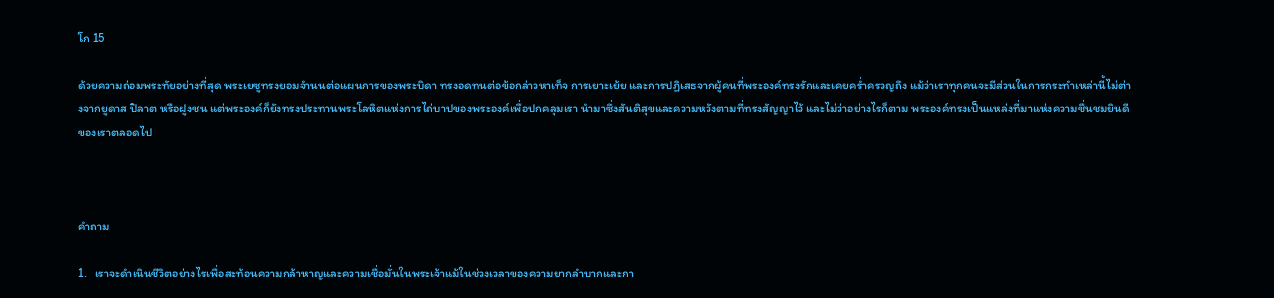โก 15

ด้วยความถ่อมพระทัยอย่างที่สุด พระเยซูทรงยอมจำนนต่อแผนการของพระบิดา ทรงอดทนต่อข้อกล่าวหาเท็จ การเยาะเย้ย และการปฏิเสธจากผู้คนที่พระองค์ทรงรักและเคยคร่ำครวญถึง แม้ว่าเราทุกคนจะมีส่วนในการกระทำเหล่านี้ไม่ต่างจากยูดาส ปิลาต หรือฝูงชน แต่พระองค์ก็ยังทรงประทานพระโลหิตแห่งการไถ่บาปของพระองค์เพื่อปกคลุมเรา นำมาซึ่งสันติสุขและความหวังตามที่ทรงสัญญาไว้ และไม่ว่าอย่างไรก็ตาม พระองค์ทรงเป็นแหล่งที่มาแห่งความชื่นชมยินดีของเราตลอดไป



คำถาม

1.   เราจะดำเนินชีวิตอย่างไรเพื่อสะท้อนความกล้าหาญและความเชื่อมั่นในพระเจ้าแม้ในช่วงเวลาของความยากลำบากและกา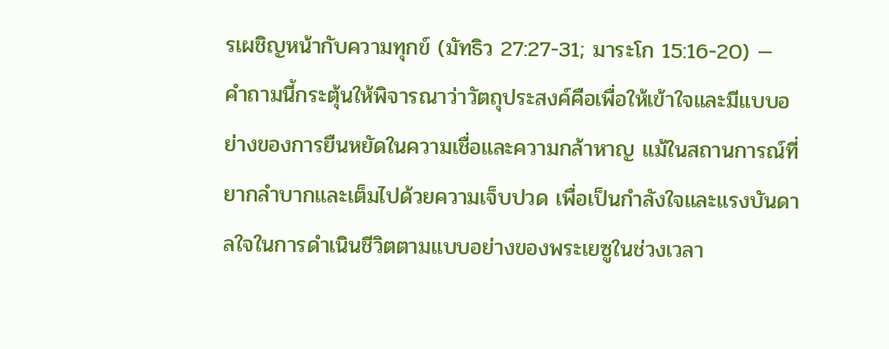รเผชิญหน้ากับความทุกข์ (มัทธิว 27:27-31; มาระโก 15:16-20) — คำถามนี้กระตุ้นให้พิจารณาว่าวัตถุประสงค์คือเพื่อให้เข้าใจและมีแบบอย่างของการยืนหยัดในความเชื่อและความกล้าหาญ แม้ในสถานการณ์ที่ยากลำบากและเต็มไปด้วยความเจ็บปวด เพื่อเป็นกำลังใจและแรงบันดาลใจในการดำเนินชีวิตตามแบบอย่างของพระเยซูในช่วงเวลา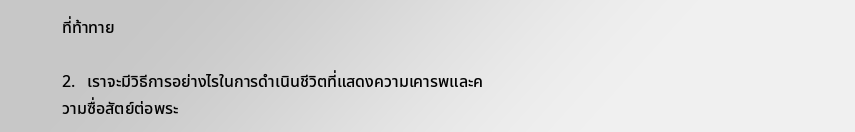ที่ท้าทาย

2.   เราจะมีวิธีการอย่างไรในการดำเนินชีวิตที่แสดงความเคารพและความซื่อสัตย์ต่อพระ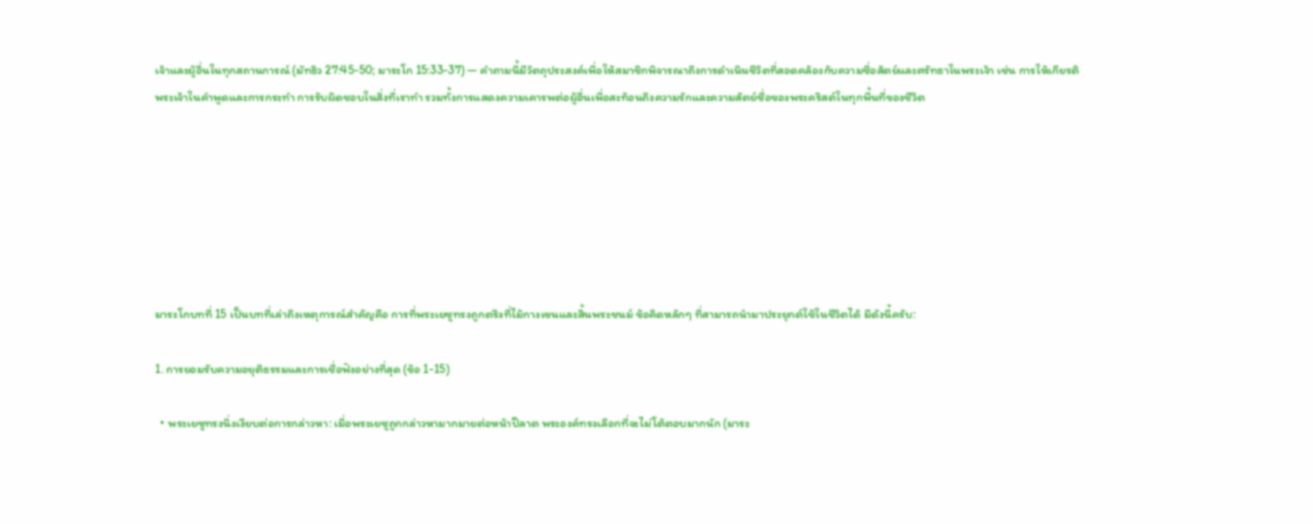เจ้าและผู้อื่นในทุกสถานการณ์ (มัทธิว 27:45-50; มาระโก 15:33-37) — คำถามนี้มีวัตถุประสงค์เพื่อให้สมาชิกพิจารณาถึงการดำเนินชีวิตที่สอดคล้องกับความซื่อสัตย์และศรัทธาในพระเจ้า เช่น การให้เกียรติพระเจ้าในคำพูดและการกระทำ การรับผิดชอบในสิ่งที่เราทำ รวมทั้งการแสดงความเคารพต่อผู้อื่นเพื่อสะท้อนถึงความรักและความสัตย์ซื่อของพระคริสต์ในทุกพื้นที่ของชีวิต







มาระโกบทที่ 15 เป็นบทที่เล่าถึงเหตุการณ์สำคัญคือ การที่พระเยซูทรงถูกตรึงที่ไม้กางเขนและสิ้นพระชนม์ ข้อคิดหลักๆ ที่สามารถนำมาประยุกต์ใช้ในชีวิตได้ มีดังนี้ครับ:

1. การยอมรับความอยุติธรรมและการเชื่อฟังอย่างที่สุด (ข้อ 1-15)

  • พระเยซูทรงนิ่งเงียบต่อการกล่าวหา: เมื่อพระเยซูถูกกล่าวหามากมายต่อหน้าปีลาต พระองค์ทรงเลือกที่จะไม่โต้ตอบมากนัก (มาระ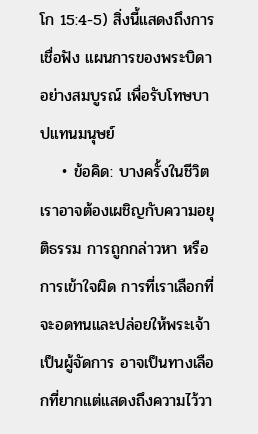โก 15:4-5) สิ่งนี้แสดงถึงการ เชื่อฟัง แผนการของพระบิดาอย่างสมบูรณ์ เพื่อรับโทษบาปแทนมนุษย์
    • ข้อคิด: บางครั้งในชีวิต เราอาจต้องเผชิญกับความอยุติธรรม การถูกกล่าวหา หรือการเข้าใจผิด การที่เราเลือกที่จะอดทนและปล่อยให้พระเจ้าเป็นผู้จัดการ อาจเป็นทางเลือกที่ยากแต่แสดงถึงความไว้วา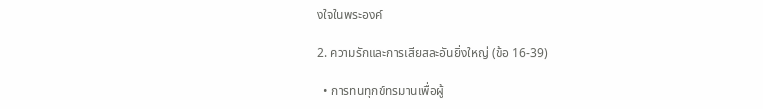งใจในพระองค์

2. ความรักและการเสียสละอันยิ่งใหญ่ (ข้อ 16-39)

  • การทนทุกข์ทรมานเพื่อผู้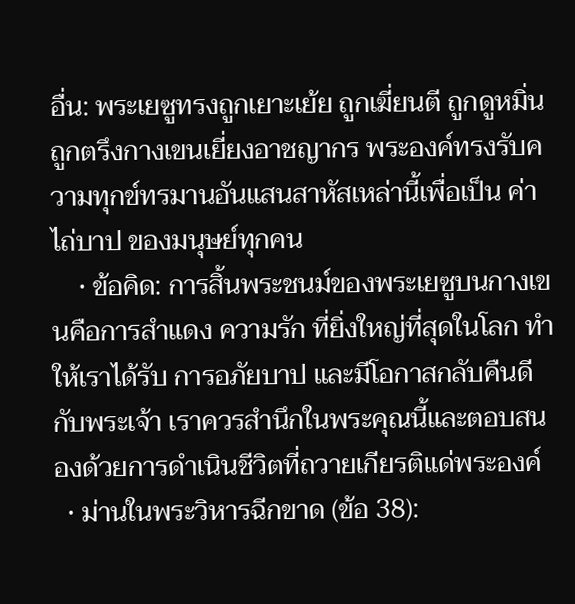อื่น: พระเยซูทรงถูกเยาะเย้ย ถูกเฆี่ยนตี ถูกดูหมิ่น ถูกตรึงกางเขนเยี่ยงอาชญากร พระองค์ทรงรับความทุกข์ทรมานอันแสนสาหัสเหล่านี้เพื่อเป็น ค่าไถ่บาป ของมนุษย์ทุกคน
    • ข้อคิด: การสิ้นพระชนม์ของพระเยซูบนกางเขนคือการสำแดง ความรัก ที่ยิ่งใหญ่ที่สุดในโลก ทำให้เราได้รับ การอภัยบาป และมีโอกาสกลับคืนดีกับพระเจ้า เราควรสำนึกในพระคุณนี้และตอบสนองด้วยการดำเนินชีวิตที่ถวายเกียรติแด่พระองค์
  • ม่านในพระวิหารฉีกขาด (ข้อ 38):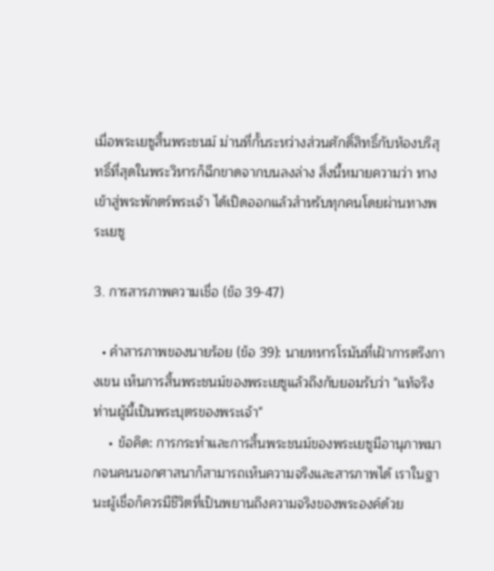เมื่อพระเยซูสิ้นพระชนม์ ม่านที่กั้นระหว่างส่วนศักดิ์สิทธิ์กับห้องบริสุทธิ์ที่สุดในพระวิหารก็ฉีกขาดจากบนลงล่าง สิ่งนี้หมายความว่า ทางเข้าสู่พระพักตร์พระเจ้า ได้เปิดออกแล้วสำหรับทุกคนโดยผ่านทางพระเยซู

3. การสารภาพความเชื่อ (ข้อ 39-47)

  • คำสารภาพของนายร้อย (ข้อ 39): นายทหารโรมันที่เฝ้าการตรึงกางเขน เห็นการสิ้นพระชนม์ของพระเยซูแล้วถึงกับยอมรับว่า "แท้จริงท่านผู้นี้เป็นพระบุตรของพระเจ้า"
    • ข้อคิด: การกระทำและการสิ้นพระชนม์ของพระเยซูมีอานุภาพมากจนคนนอกศาสนาก็สามารถเห็นความจริงและสารภาพได้ เราในฐานะผู้เชื่อก็ควรมีชีวิตที่เป็นพยานถึงความจริงของพระองค์ด้วย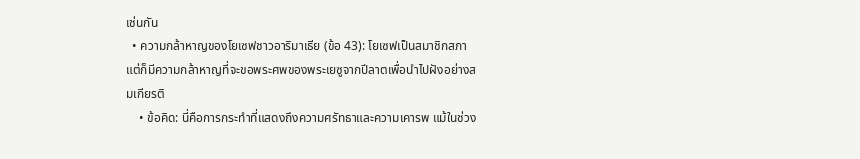เช่นกัน
  • ความกล้าหาญของโยเซฟชาวอาริมาเธีย (ข้อ 43): โยเซฟเป็นสมาชิกสภาแต่ก็มีความกล้าหาญที่จะขอพระศพของพระเยซูจากปีลาตเพื่อนำไปฝังอย่างสมเกียรติ
    • ข้อคิด: นี่คือการกระทำที่แสดงถึงความศรัทธาและความเคารพ แม้ในช่วง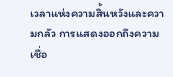เวลาแห่งความสิ้นหวังและความกลัว การแสดงออกถึงความเชื่อ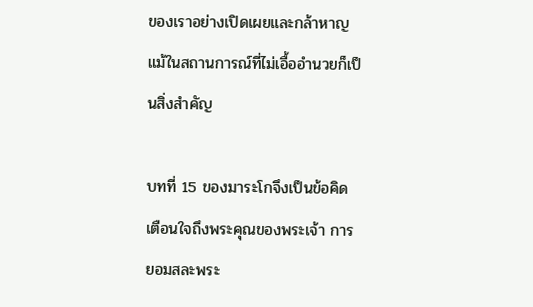ของเราอย่างเปิดเผยและกล้าหาญแม้ในสถานการณ์ที่ไม่เอื้ออำนวยก็เป็นสิ่งสำคัญ

บทที่ 15 ของมาระโกจึงเป็นข้อคิดเตือนใจถึงพระคุณของพระเจ้า การยอมสละพระ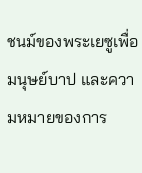ชนม์ของพระเยซูเพื่อมนุษย์บาป และความหมายของการ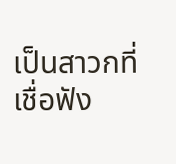เป็นสาวกที่เชื่อฟัง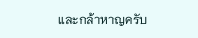และกล้าหาญครับ